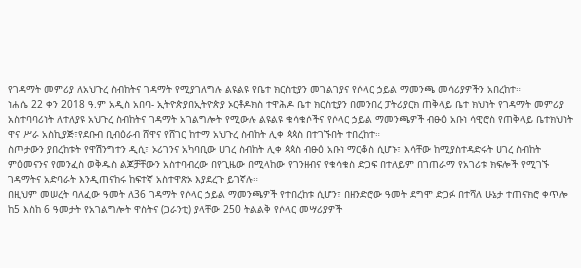የገዳማት መምሪያ ለአህጉረ ስብከትና ገዳማት የሚያገለግሉ ልዩልዩ የቤተ ክርስቲያን መገልገያና የሶላር ኃይል ማመንጫ መሳሪያዎችን አበረከተ።
ነሐሴ 22 ቀን 2018 ዓ.ም አዲስ አበባ- ኢትዮጵያበኢትዮጵያ ኦርቶዶክስ ተዋሕዶ ቤተ ክርስቲያን በመንበረ ፓትሪያርክ ጠቅላይ ቤተ ክህነት የገዳማት መምሪያ አስተባባሪነት ለተለያዩ አህጉረ ስብከትና ገዳማት አገልግሎት የሚውሉ ልዩልዩ ቁሳቁሶችና የሶላር ኃይል ማመንጫዎች ብፁዕ አቡነ ሳዊሮስ የጠቅላይ ቤተክህነት ዋና ሥራ አስኪያጅ፣የደቡብ ቢብዕራብ ሸዋና የሸገር ከተማ አህጉረ ስብከት ሊቀ ጳጳስ በተገኙበት ተበረከተ።
ስጦታውን ያበረከቱት የዋሽንግተን ዲሲ፣ ኦሪገንና አካባቢው ሀገረ ስብከት ሊቀ ጳጳስ ብፁዕ አቡነ ማርቆስ ሲሆኑ፣ እሳቸው ከሚያስተዳድሩት ሀገረ ስብከት ምዕመናንና የመንፈስ ወቅዱስ ልጆቻቸውን አስተባብረው በየጊዜው በሚላከው የገንዘብና የቁሳቁስ ድጋፍ በተለይም በገጠራማ የአገሪቱ ክፍሎች የሚገኙ ገዳማትና አድባራት እንዲጠናከሩ ከፍተኛ አስተዋጽኦ እያደረጉ ይገኛሉ።
በዚህም መሠረት ባለፈው ዓመት ለ36 ገዳማት የሶላር ኃይል ማመንጫዎች የተበረከቱ ሲሆን፣ በዘንድሮው ዓመት ደግሞ ድጋፉ በተሻለ ሁኔታ ተጠናክሮ ቀጥሎ ከ5 እስከ 6 ዓመታት የአገልግሎት ዋስትና (ጋራንቲ) ያላቸው 250 ትልልቅ የሶላር መሣሪያዎች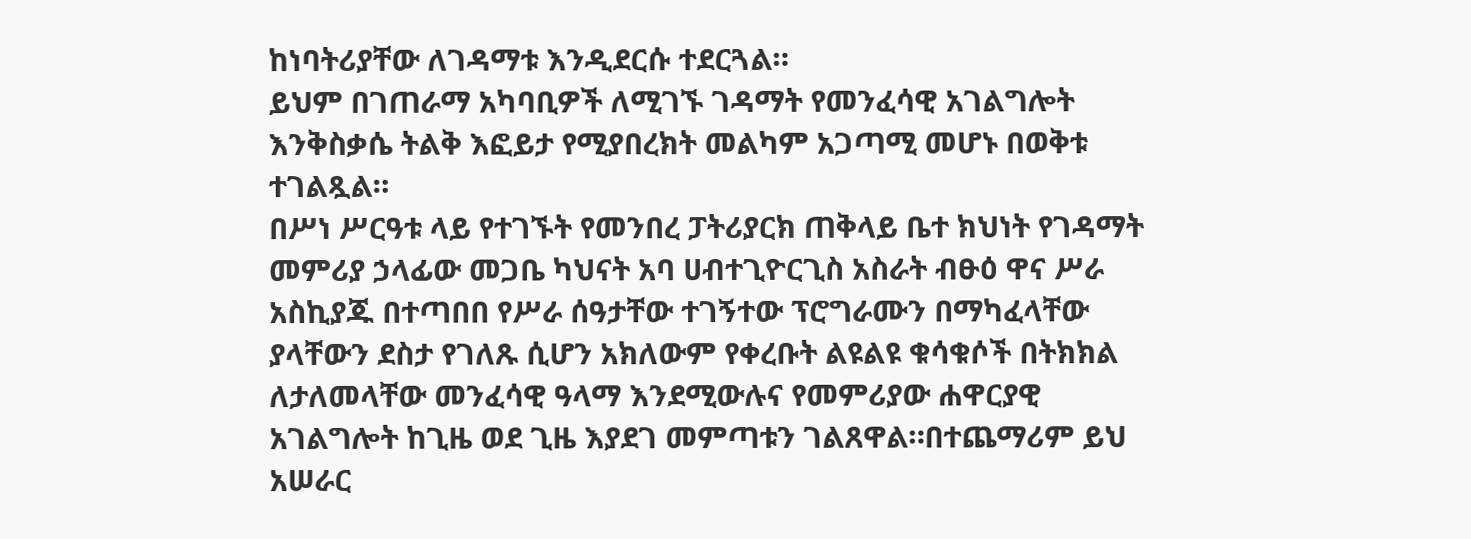ከነባትሪያቸው ለገዳማቱ እንዲደርሱ ተደርጓል።
ይህም በገጠራማ አካባቢዎች ለሚገኙ ገዳማት የመንፈሳዊ አገልግሎት እንቅስቃሴ ትልቅ እፎይታ የሚያበረክት መልካም አጋጣሚ መሆኑ በወቅቱ ተገልጿል።
በሥነ ሥርዓቱ ላይ የተገኙት የመንበረ ፓትሪያርክ ጠቅላይ ቤተ ክህነት የገዳማት መምሪያ ኃላፊው መጋቤ ካህናት አባ ሀብተጊዮርጊስ አስራት ብፁዕ ዋና ሥራ አስኪያጁ በተጣበበ የሥራ ሰዓታቸው ተገኝተው ፕሮግራሙን በማካፈላቸው ያላቸውን ደስታ የገለጹ ሲሆን አክለውም የቀረቡት ልዩልዩ ቁሳቁሶች በትክክል ለታለመላቸው መንፈሳዊ ዓላማ እንደሚውሉና የመምሪያው ሐዋርያዊ አገልግሎት ከጊዜ ወደ ጊዜ እያደገ መምጣቱን ገልጸዋል።በተጨማሪም ይህ አሠራር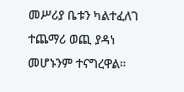መሥሪያ ቤቱን ካልተፈለገ ተጨማሪ ወጪ ያዳነ መሆኑንም ተናግረዋል።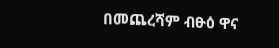በመጨረሻም ብፁዕ ዋና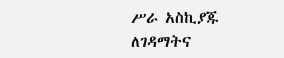ሥራ አስኪያጁ ለገዳማትና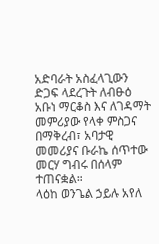አድባራት አስፈላጊውን ድጋፍ ላደረጉት ለብፁዕ አቡነ ማርቆስ እና ለገዳማት መምሪያው የላቀ ምስጋና በማቅረብ፣ አባታዊ መመሪያና ቡራኬ ሰጥተው መርሃ ግብሩ በሰላም ተጠናቋል።
ላዕከ ወንጌል ኃይሉ አየለ